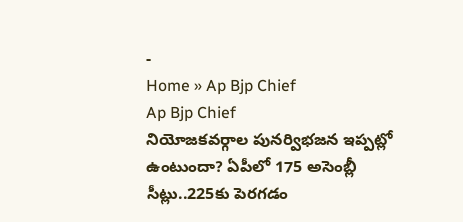-
Home » Ap Bjp Chief
Ap Bjp Chief
నియోజకవర్గాల పునర్విభజన ఇప్పట్లో ఉంటుందా? ఏపీలో 175 అసెంబ్లీ సీట్లు..225కు పెరగడం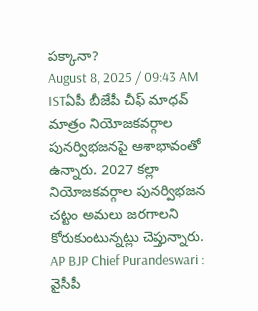పక్కానా?
August 8, 2025 / 09:43 AM ISTఏపీ బీజేపీ చీఫ్ మాధవ్ మాత్రం నియోజకవర్గాల పునర్విభజనపై ఆశాభావంతో ఉన్నారు. 2027 కల్లా నియోజకవర్గాల పునర్విభజన చట్టం అమలు జరగాలని కోరుకుంటున్నట్లు చెప్తున్నారు.
AP BJP Chief Purandeswari : వైసీపీ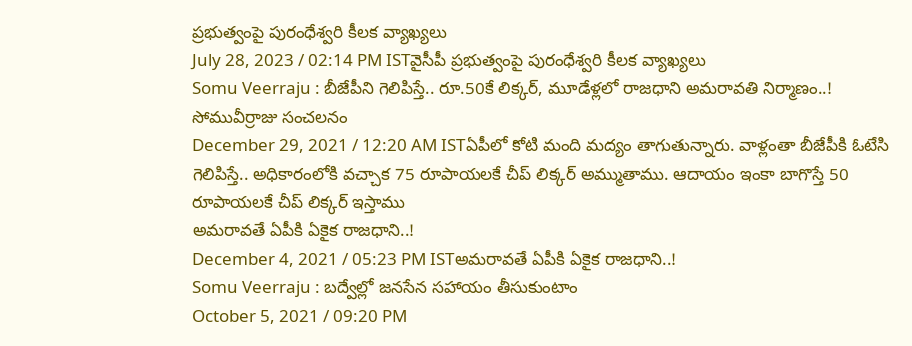ప్రభుత్వంపై పురంధేశ్వరి కీలక వ్యాఖ్యలు
July 28, 2023 / 02:14 PM ISTవైసీపీ ప్రభుత్వంపై పురంధేశ్వరి కీలక వ్యాఖ్యలు
Somu Veerraju : బీజేపీని గెలిపిస్తే.. రూ.50కే లిక్కర్, మూడేళ్లలో రాజధాని అమరావతి నిర్మాణం..! సోమువీర్రాజు సంచలనం
December 29, 2021 / 12:20 AM ISTఏపీలో కోటి మంది మద్యం తాగుతున్నారు. వాళ్లంతా బీజేపీకి ఓటేసి గెలిపిస్తే.. అధికారంలోకి వచ్చాక 75 రూపాయలకే చీప్ లిక్కర్ అమ్ముతాము. ఆదాయం ఇంకా బాగొస్తే 50 రూపాయలకే చీప్ లిక్కర్ ఇస్తాము
అమరావతే ఏపీకి ఏకైక రాజధాని..!
December 4, 2021 / 05:23 PM ISTఅమరావతే ఏపీకి ఏకైక రాజధాని..!
Somu Veerraju : బద్వేల్లో జనసేన సహాయం తీసుకుంటాం
October 5, 2021 / 09:20 PM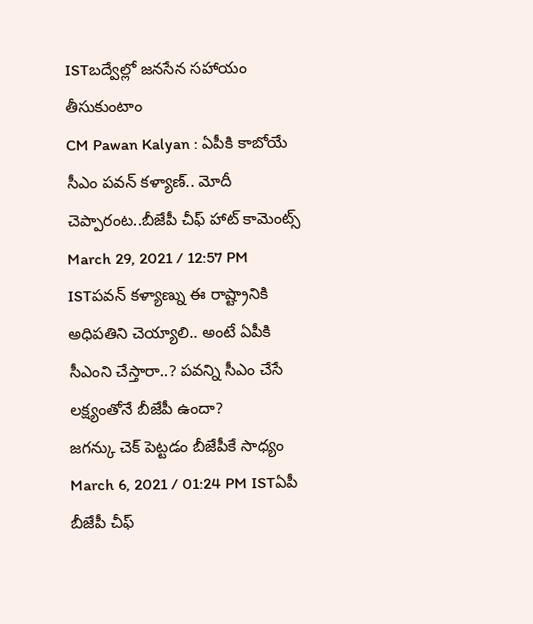ISTబద్వేల్లో జనసేన సహాయం తీసుకుంటాం
CM Pawan Kalyan : ఏపీకి కాబోయే సీఎం పవన్ కళ్యాణ్.. మోదీ చెప్పారంట..బీజేపీ చీఫ్ హాట్ కామెంట్స్
March 29, 2021 / 12:57 PM ISTపవన్ కళ్యాణ్ను ఈ రాష్ట్రానికి అధిపతిని చెయ్యాలి.. అంటే ఏపీకి సీఎంని చేస్తారా..? పవన్ని సీఎం చేసే లక్ష్యంతోనే బీజేపీ ఉందా?
జగన్కు చెక్ పెట్టడం బీజేపీకే సాధ్యం
March 6, 2021 / 01:24 PM ISTఏపీ బీజేపీ చీఫ్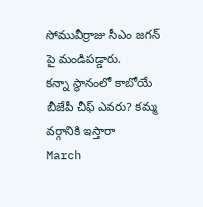సోమువీర్రాజు సీఎం జగన్ పై మండిపడ్డారు.
కన్నా స్థానంలో కాబోయే బీజేపీ చీఫ్ ఎవరు? కమ్మ వర్గానికి ఇస్తారా
March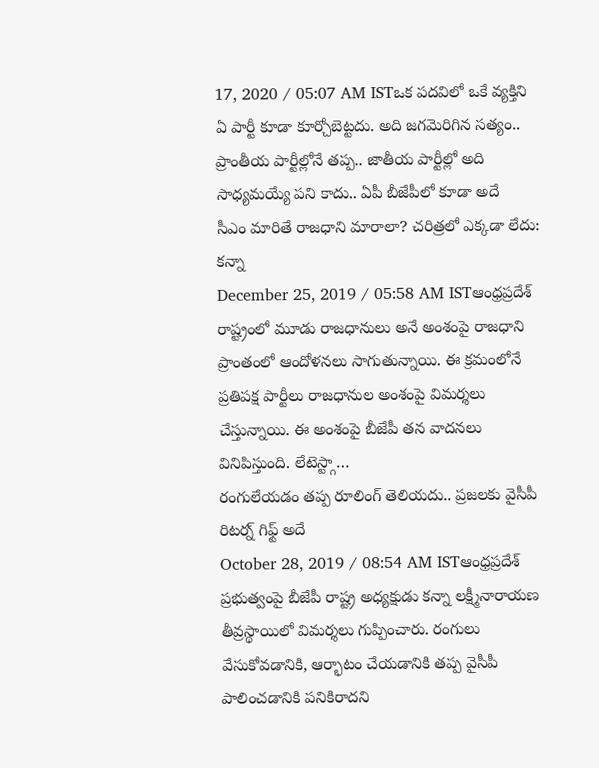17, 2020 / 05:07 AM ISTఒక పదవిలో ఒకే వ్యక్తిని ఏ పార్టీ కూడా కూర్చోబెట్టదు. అది జగమెరిగిన సత్యం.. ప్రాంతీయ పార్టీల్లోనే తప్ప.. జాతీయ పార్టీల్లో అది సాధ్యమయ్యే పని కాదు.. ఏపీ బీజేపీలో కూడా అదే
సీఎం మారితే రాజధాని మారాలా? చరిత్రలో ఎక్కడా లేదు: కన్నా
December 25, 2019 / 05:58 AM ISTఆంధ్రప్రదేశ్ రాష్ట్రంలో మూడు రాజధానులు అనే అంశంపై రాజధాని ప్రాంతంలో ఆందోళనలు సాగుతున్నాయి. ఈ క్రమంలోనే ప్రతిపక్ష పార్టీలు రాజధానుల అంశంపై విమర్శలు చేస్తున్నాయి. ఈ అంశంపై బీజేపీ తన వాదనలు వినిపిస్తుంది. లేటెస్ట్గా…
రంగులేయడం తప్ప రూలింగ్ తెలియదు.. ప్రజలకు వైసీపీ రిటర్న్ గిఫ్ట్ అదే
October 28, 2019 / 08:54 AM ISTఆంధ్రప్రదేశ్ ప్రభుత్వంపై బీజేపీ రాష్ట్ర అధ్యక్షుడు కన్నా లక్ష్మీనారాయణ తీవ్రస్థాయిలో విమర్శలు గుప్పించారు. రంగులు వేసుకోవడానికి, ఆర్భాటం చేయడానికి తప్ప వైసీపీ పాలించడానికి పనికిరాదని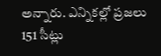అన్నారు. ఎన్నికల్లో ప్రజలు 151 సీట్లు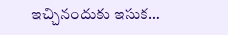ఇచ్చినందుకు ఇసుక…